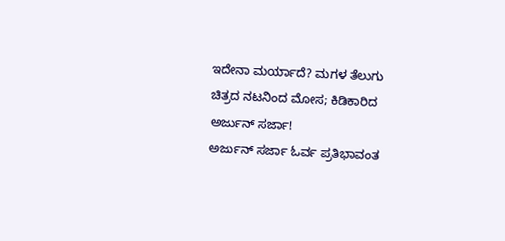ಇದೇನಾ ಮರ್ಯಾದೆ? ಮಗಳ ತೆಲುಗು ಚಿತ್ರದ ನಟನಿಂದ ಮೋಸ; ಕಿಡಿಕಾರಿದ ಅರ್ಜುನ್ ಸರ್ಜಾ!
ಅರ್ಜುನ್ ಸರ್ಜಾ ಓರ್ವ ಪ್ರತಿಭಾವಂತ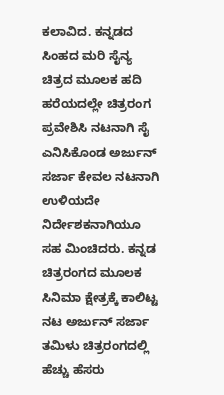ಕಲಾವಿದ. ಕನ್ನಡದ ಸಿಂಹದ ಮರಿ ಸೈನ್ಯ ಚಿತ್ರದ ಮೂಲಕ ಹದಿ ಹರೆಯದಲ್ಲೇ ಚಿತ್ರರಂಗ ಪ್ರವೇಶಿಸಿ ನಟನಾಗಿ ಸೈ ಎನಿಸಿಕೊಂಡ ಅರ್ಜುನ್ ಸರ್ಜಾ ಕೇವಲ ನಟನಾಗಿ ಉಳಿಯದೇ ನಿರ್ದೇಶಕನಾಗಿಯೂ ಸಹ ಮಿಂಚಿದರು. ಕನ್ನಡ ಚಿತ್ರರಂಗದ ಮೂಲಕ ಸಿನಿಮಾ ಕ್ಷೇತ್ರಕ್ಕೆ ಕಾಲಿಟ್ಟ ನಟ ಅರ್ಜುನ್ ಸರ್ಜಾ ತಮಿಳು ಚಿತ್ರರಂಗದಲ್ಲಿ ಹೆಚ್ಚು ಹೆಸರು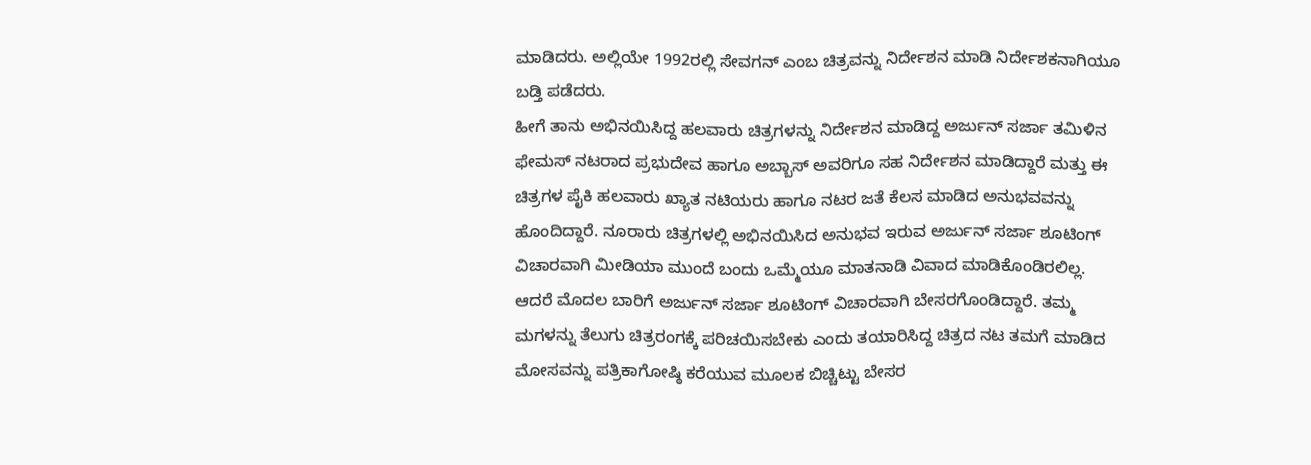ಮಾಡಿದರು. ಅಲ್ಲಿಯೇ 1992ರಲ್ಲಿ ಸೇವಗನ್ ಎಂಬ ಚಿತ್ರವನ್ನು ನಿರ್ದೇಶನ ಮಾಡಿ ನಿರ್ದೇಶಕನಾಗಿಯೂ ಬಡ್ತಿ ಪಡೆದರು.
ಹೀಗೆ ತಾನು ಅಭಿನಯಿಸಿದ್ದ ಹಲವಾರು ಚಿತ್ರಗಳನ್ನು ನಿರ್ದೇಶನ ಮಾಡಿದ್ದ ಅರ್ಜುನ್ ಸರ್ಜಾ ತಮಿಳಿನ ಫೇಮಸ್ ನಟರಾದ ಪ್ರಭುದೇವ ಹಾಗೂ ಅಬ್ಬಾಸ್ ಅವರಿಗೂ ಸಹ ನಿರ್ದೇಶನ ಮಾಡಿದ್ದಾರೆ ಮತ್ತು ಈ ಚಿತ್ರಗಳ ಪೈಕಿ ಹಲವಾರು ಖ್ಯಾತ ನಟಿಯರು ಹಾಗೂ ನಟರ ಜತೆ ಕೆಲಸ ಮಾಡಿದ ಅನುಭವವನ್ನು ಹೊಂದಿದ್ದಾರೆ. ನೂರಾರು ಚಿತ್ರಗಳಲ್ಲಿ ಅಭಿನಯಿಸಿದ ಅನುಭವ ಇರುವ ಅರ್ಜುನ್ ಸರ್ಜಾ ಶೂಟಿಂಗ್ ವಿಚಾರವಾಗಿ ಮೀಡಿಯಾ ಮುಂದೆ ಬಂದು ಒಮ್ಮೆಯೂ ಮಾತನಾಡಿ ವಿವಾದ ಮಾಡಿಕೊಂಡಿರಲಿಲ್ಲ.
ಆದರೆ ಮೊದಲ ಬಾರಿಗೆ ಅರ್ಜುನ್ ಸರ್ಜಾ ಶೂಟಿಂಗ್ ವಿಚಾರವಾಗಿ ಬೇಸರಗೊಂಡಿದ್ದಾರೆ. ತಮ್ಮ ಮಗಳನ್ನು ತೆಲುಗು ಚಿತ್ರರಂಗಕ್ಕೆ ಪರಿಚಯಿಸಬೇಕು ಎಂದು ತಯಾರಿಸಿದ್ದ ಚಿತ್ರದ ನಟ ತಮಗೆ ಮಾಡಿದ ಮೋಸವನ್ನು ಪತ್ರಿಕಾಗೋಷ್ಠಿ ಕರೆಯುವ ಮೂಲಕ ಬಿಚ್ಚಿಟ್ಟು ಬೇಸರ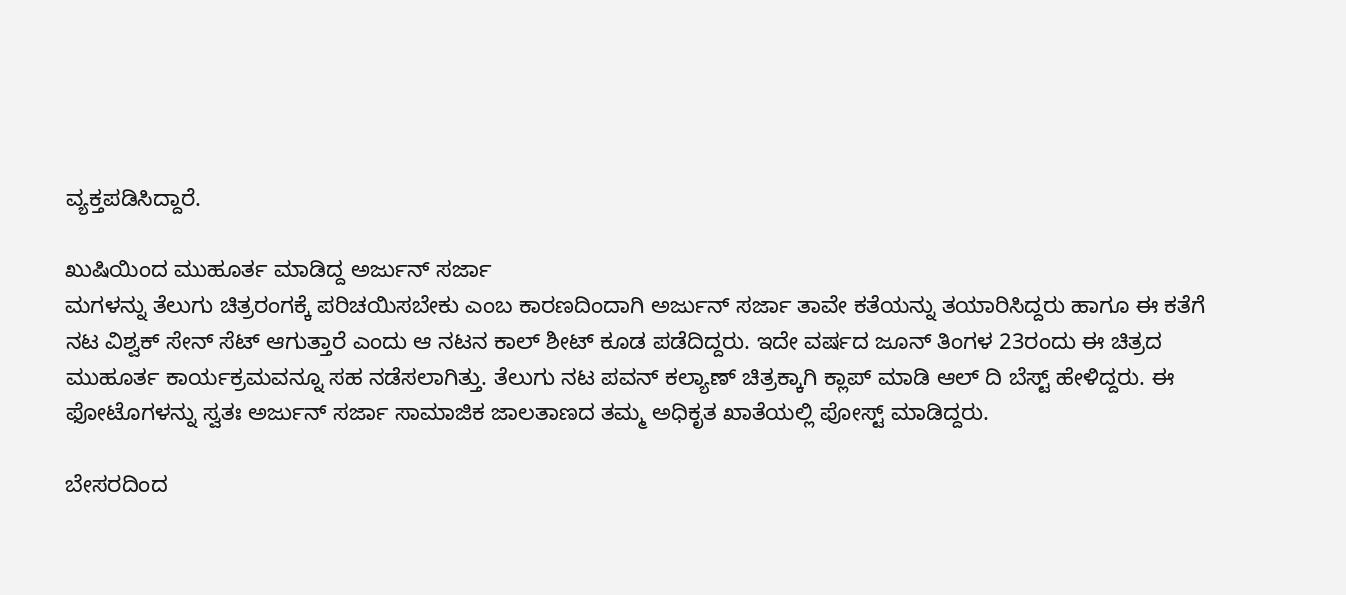ವ್ಯಕ್ತಪಡಿಸಿದ್ದಾರೆ.

ಖುಷಿಯಿಂದ ಮುಹೂರ್ತ ಮಾಡಿದ್ದ ಅರ್ಜುನ್ ಸರ್ಜಾ
ಮಗಳನ್ನು ತೆಲುಗು ಚಿತ್ರರಂಗಕ್ಕೆ ಪರಿಚಯಿಸಬೇಕು ಎಂಬ ಕಾರಣದಿಂದಾಗಿ ಅರ್ಜುನ್ ಸರ್ಜಾ ತಾವೇ ಕತೆಯನ್ನು ತಯಾರಿಸಿದ್ದರು ಹಾಗೂ ಈ ಕತೆಗೆ ನಟ ವಿಶ್ವಕ್ ಸೇನ್ ಸೆಟ್ ಆಗುತ್ತಾರೆ ಎಂದು ಆ ನಟನ ಕಾಲ್ ಶೀಟ್ ಕೂಡ ಪಡೆದಿದ್ದರು. ಇದೇ ವರ್ಷದ ಜೂನ್ ತಿಂಗಳ 23ರಂದು ಈ ಚಿತ್ರದ ಮುಹೂರ್ತ ಕಾರ್ಯಕ್ರಮವನ್ನೂ ಸಹ ನಡೆಸಲಾಗಿತ್ತು. ತೆಲುಗು ನಟ ಪವನ್ ಕಲ್ಯಾಣ್ ಚಿತ್ರಕ್ಕಾಗಿ ಕ್ಲಾಪ್ ಮಾಡಿ ಆಲ್ ದಿ ಬೆಸ್ಟ್ ಹೇಳಿದ್ದರು. ಈ ಫೋಟೊಗಳನ್ನು ಸ್ವತಃ ಅರ್ಜುನ್ ಸರ್ಜಾ ಸಾಮಾಜಿಕ ಜಾಲತಾಣದ ತಮ್ಮ ಅಧಿಕೃತ ಖಾತೆಯಲ್ಲಿ ಪೋಸ್ಟ್ ಮಾಡಿದ್ದರು.

ಬೇಸರದಿಂದ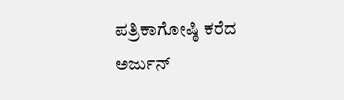ಪತ್ರಿಕಾಗೋಷ್ಠಿ ಕರೆದ ಅರ್ಜುನ್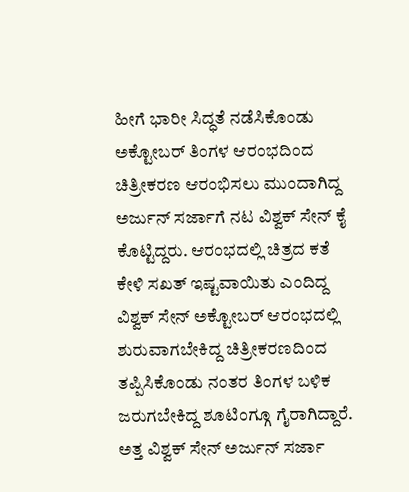ಹೀಗೆ ಭಾರೀ ಸಿದ್ಧತೆ ನಡೆಸಿಕೊಂಡು ಅಕ್ಟೋಬರ್ ತಿಂಗಳ ಆರಂಭದಿಂದ ಚಿತ್ರೀಕರಣ ಆರಂಭಿಸಲು ಮುಂದಾಗಿದ್ದ ಅರ್ಜುನ್ ಸರ್ಜಾಗೆ ನಟ ವಿಶ್ವಕ್ ಸೇನ್ ಕೈ ಕೊಟ್ಟಿದ್ದರು. ಆರಂಭದಲ್ಲಿ ಚಿತ್ರದ ಕತೆ ಕೇಳಿ ಸಖತ್ ಇಷ್ಟವಾಯಿತು ಎಂದಿದ್ದ ವಿಶ್ವಕ್ ಸೇನ್ ಅಕ್ಟೋಬರ್ ಆರಂಭದಲ್ಲಿ ಶುರುವಾಗಬೇಕಿದ್ದ ಚಿತ್ರೀಕರಣದಿಂದ ತಪ್ಪಿಸಿಕೊಂಡು ನಂತರ ತಿಂಗಳ ಬಳಿಕ ಜರುಗಬೇಕಿದ್ದ ಶೂಟಿಂಗ್ಗೂ ಗೈರಾಗಿದ್ದಾರೆ. ಅತ್ತ ವಿಶ್ವಕ್ ಸೇನ್ ಅರ್ಜುನ್ ಸರ್ಜಾ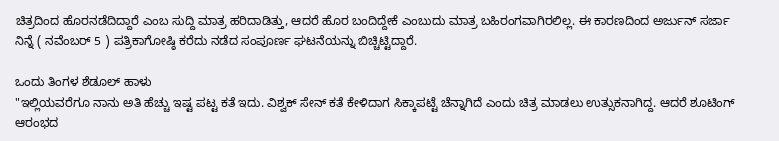ಚಿತ್ರದಿಂದ ಹೊರನಡೆದಿದ್ದಾರೆ ಎಂಬ ಸುದ್ದಿ ಮಾತ್ರ ಹರಿದಾಡಿತ್ತು, ಆದರೆ ಹೊರ ಬಂದಿದ್ದೇಕೆ ಎಂಬುದು ಮಾತ್ರ ಬಹಿರಂಗವಾಗಿರಲಿಲ್ಲ. ಈ ಕಾರಣದಿಂದ ಅರ್ಜುನ್ ಸರ್ಜಾ ನಿನ್ನೆ ( ನವೆಂಬರ್ 5 ) ಪತ್ರಿಕಾಗೋಷ್ಠಿ ಕರೆದು ನಡೆದ ಸಂಪೂರ್ಣ ಘಟನೆಯನ್ನು ಬಿಚ್ಚಿಟ್ಟಿದ್ದಾರೆ.

ಒಂದು ತಿಂಗಳ ಶೆಡೂಲ್ ಹಾಳು
"ಇಲ್ಲಿಯವರೆಗೂ ನಾನು ಅತಿ ಹೆಚ್ಚು ಇಷ್ಟ ಪಟ್ಟ ಕತೆ ಇದು. ವಿಶ್ವಕ್ ಸೇನ್ ಕತೆ ಕೇಳಿದಾಗ ಸಿಕ್ಕಾಪಟ್ಟೆ ಚೆನ್ನಾಗಿದೆ ಎಂದು ಚಿತ್ರ ಮಾಡಲು ಉತ್ಸುಕನಾಗಿದ್ದ. ಆದರೆ ಶೂಟಿಂಗ್ ಆರಂಭದ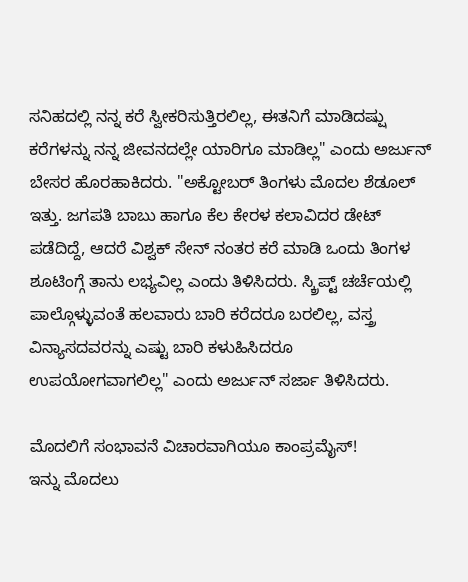ಸನಿಹದಲ್ಲಿ ನನ್ನ ಕರೆ ಸ್ವೀಕರಿಸುತ್ತಿರಲಿಲ್ಲ, ಈತನಿಗೆ ಮಾಡಿದಷ್ಷು ಕರೆಗಳನ್ನು ನನ್ನ ಜೀವನದಲ್ಲೇ ಯಾರಿಗೂ ಮಾಡಿಲ್ಲ" ಎಂದು ಅರ್ಜುನ್ ಬೇಸರ ಹೊರಹಾಕಿದರು. "ಅಕ್ಟೋಬರ್ ತಿಂಗಳು ಮೊದಲ ಶೆಡೂಲ್ ಇತ್ತು. ಜಗಪತಿ ಬಾಬು ಹಾಗೂ ಕೆಲ ಕೇರಳ ಕಲಾವಿದರ ಡೇಟ್ ಪಡೆದಿದ್ದೆ, ಆದರೆ ವಿಶ್ವಕ್ ಸೇನ್ ನಂತರ ಕರೆ ಮಾಡಿ ಒಂದು ತಿಂಗಳ ಶೂಟಿಂಗ್ಗೆ ತಾನು ಲಭ್ಯವಿಲ್ಲ ಎಂದು ತಿಳಿಸಿದರು. ಸ್ಕ್ರಿಪ್ಟ್ ಚರ್ಚೆಯಲ್ಲಿ ಪಾಲ್ಗೊಳ್ಳುವಂತೆ ಹಲವಾರು ಬಾರಿ ಕರೆದರೂ ಬರಲಿಲ್ಲ, ವಸ್ತ್ರ ವಿನ್ಯಾಸದವರನ್ನು ಎಷ್ಟು ಬಾರಿ ಕಳುಹಿಸಿದರೂ ಉಪಯೋಗವಾಗಲಿಲ್ಲ" ಎಂದು ಅರ್ಜುನ್ ಸರ್ಜಾ ತಿಳಿಸಿದರು.

ಮೊದಲಿಗೆ ಸಂಭಾವನೆ ವಿಚಾರವಾಗಿಯೂ ಕಾಂಪ್ರಮೈಸ್!
ಇನ್ನು ಮೊದಲು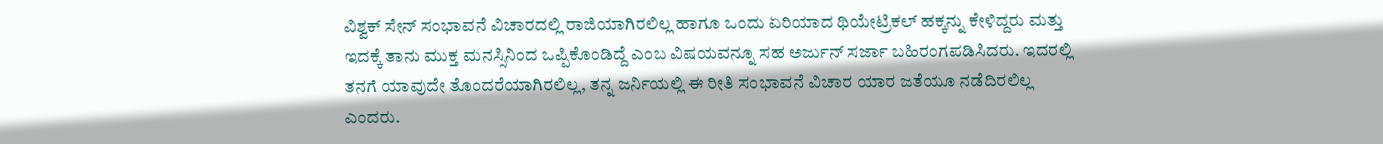ವಿಶ್ವಕ್ ಸೇನ್ ಸಂಭಾವನೆ ವಿಚಾರದಲ್ಲಿ ರಾಜಿಯಾಗಿರಲಿಲ್ಲ ಹಾಗೂ ಒಂದು ಏರಿಯಾದ ಥಿಯೇಟ್ರಿಕಲ್ ಹಕ್ಕನ್ನು ಕೇಳಿದ್ದರು ಮತ್ತು ಇದಕ್ಕೆ ತಾನು ಮುಕ್ತ ಮನಸ್ಸಿನಿಂದ ಒಪ್ಪಿಕೊಂಡಿದ್ದೆ ಎಂಬ ವಿಷಯವನ್ನೂ ಸಹ ಅರ್ಜುನ್ ಸರ್ಜಾ ಬಹಿರಂಗಪಡಿಸಿದರು. ಇದರಲ್ಲಿ ತನಗೆ ಯಾವುದೇ ತೊಂದರೆಯಾಗಿರಲಿಲ್ಲ, ತನ್ನ ಜರ್ನಿಯಲ್ಲಿ ಈ ರೀತಿ ಸಂಭಾವನೆ ವಿಚಾರ ಯಾರ ಜತೆಯೂ ನಡೆದಿರಲಿಲ್ಲ ಎಂದರು.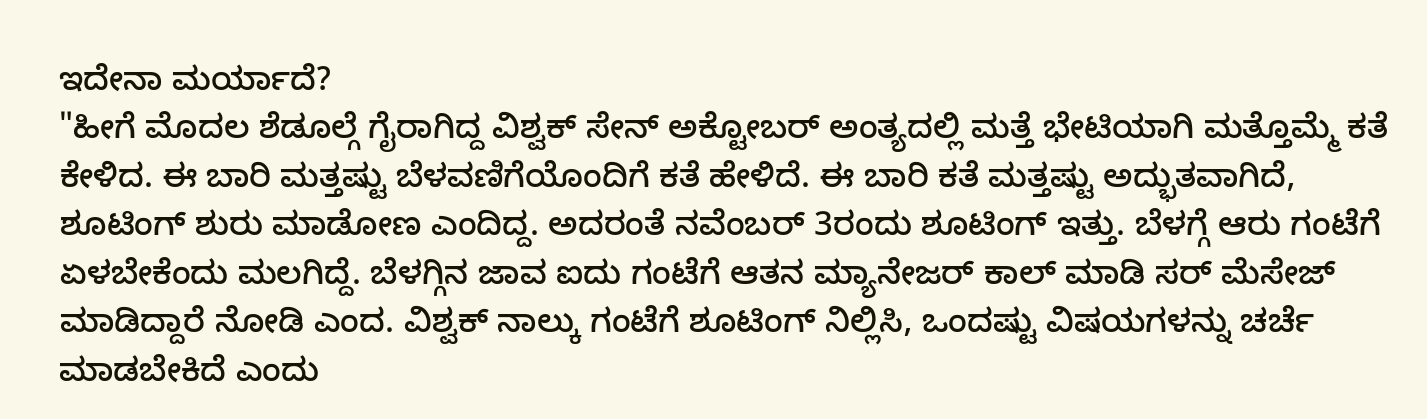ಇದೇನಾ ಮರ್ಯಾದೆ?
"ಹೀಗೆ ಮೊದಲ ಶೆಡೂಲ್ಗೆ ಗೈರಾಗಿದ್ದ ವಿಶ್ವಕ್ ಸೇನ್ ಅಕ್ಟೋಬರ್ ಅಂತ್ಯದಲ್ಲಿ ಮತ್ತೆ ಭೇಟಿಯಾಗಿ ಮತ್ತೊಮ್ಮೆ ಕತೆ ಕೇಳಿದ. ಈ ಬಾರಿ ಮತ್ತಷ್ಟು ಬೆಳವಣಿಗೆಯೊಂದಿಗೆ ಕತೆ ಹೇಳಿದೆ. ಈ ಬಾರಿ ಕತೆ ಮತ್ತಷ್ಟು ಅದ್ಭುತವಾಗಿದೆ, ಶೂಟಿಂಗ್ ಶುರು ಮಾಡೋಣ ಎಂದಿದ್ದ. ಅದರಂತೆ ನವೆಂಬರ್ 3ರಂದು ಶೂಟಿಂಗ್ ಇತ್ತು. ಬೆಳಗ್ಗೆ ಆರು ಗಂಟೆಗೆ ಏಳಬೇಕೆಂದು ಮಲಗಿದ್ದೆ. ಬೆಳಗ್ಗಿನ ಜಾವ ಐದು ಗಂಟೆಗೆ ಆತನ ಮ್ಯಾನೇಜರ್ ಕಾಲ್ ಮಾಡಿ ಸರ್ ಮೆಸೇಜ್ ಮಾಡಿದ್ದಾರೆ ನೋಡಿ ಎಂದ. ವಿಶ್ವಕ್ ನಾಲ್ಕು ಗಂಟೆಗೆ ಶೂಟಿಂಗ್ ನಿಲ್ಲಿಸಿ, ಒಂದಷ್ಟು ವಿಷಯಗಳನ್ನು ಚರ್ಚೆ ಮಾಡಬೇಕಿದೆ ಎಂದು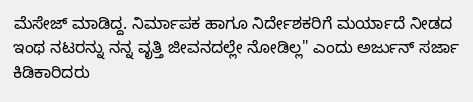ಮೆಸೇಜ್ ಮಾಡಿದ್ದ. ನಿರ್ಮಾಪಕ ಹಾಗೂ ನಿರ್ದೇಶಕರಿಗೆ ಮರ್ಯಾದೆ ನೀಡದ ಇಂಥ ನಟರನ್ನು ನನ್ನ ವೃತ್ತಿ ಜೀವನದಲ್ಲೇ ನೋಡಿಲ್ಲ" ಎಂದು ಅರ್ಜುನ್ ಸರ್ಜಾ ಕಿಡಿಕಾರಿದರು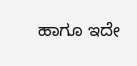ಹಾಗೂ ಇದೇ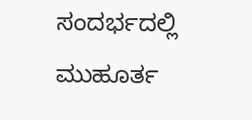ಸಂದರ್ಭದಲ್ಲಿ ಮುಹೂರ್ತ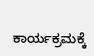ಕಾರ್ಯಕ್ರಮಕ್ಕೆ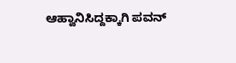ಆಹ್ವಾನಿಸಿದ್ದಕ್ಕಾಗಿ ಪವನ್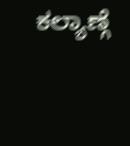ಕಲ್ಯಾಣ್ಗೆ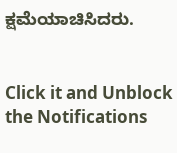ಕ್ಷಮೆಯಾಚಿಸಿದರು.


Click it and Unblock the Notifications